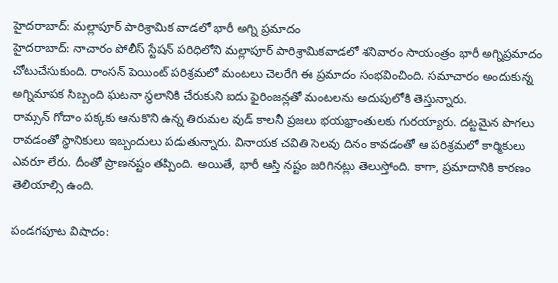హైదరాబాద్: మల్లాపూర్ పారిశ్రామిక వాడలో భారీ అగ్ని ప్రమాదం
హైదరాబాద్: నాచారం పోలీస్ స్టేషన్ పరిధిలోని మల్లాపూర్ పారిశ్రామికవాడలో శనివారం సాయంత్రం భారీ అగ్నిప్రమాదం చోటుచేసుకుంది. రాంసన్ పెయింట్ పరిశ్రమలో మంటలు చెలరేగి ఈ ప్రమాదం సంభవించింది. సమాచారం అందుకున్న అగ్నిమాపక సిబ్బంది ఘటనా స్థలానికి చేరుకుని ఐదు ఫైరింజన్లతో మంటలను అదుపులోకి తెస్తున్నారు.
రామ్సన్ గోదాం పక్కకు ఆనుకొని ఉన్న తిరుమల వుడ్ కాలనీ ప్రజలు భయభ్రాంతులకు గురయ్యారు. దట్టమైన పొగలు రావడంతో స్థానికులు ఇబ్బందులు పడుతున్నారు. వినాయక చవితి సెలవు దినం కావడంతో ఆ పరిశ్రమలో కార్మికులు ఎవరూ లేరు. దీంతో ప్రాణనష్టం తప్పింది. అయితే, భారీ ఆస్తి నష్టం జరిగినట్లు తెలుస్తోంది. కాగా, ప్రమాదానికి కారణం తెలియాల్సి ఉంది.

పండగపూట విషాదం: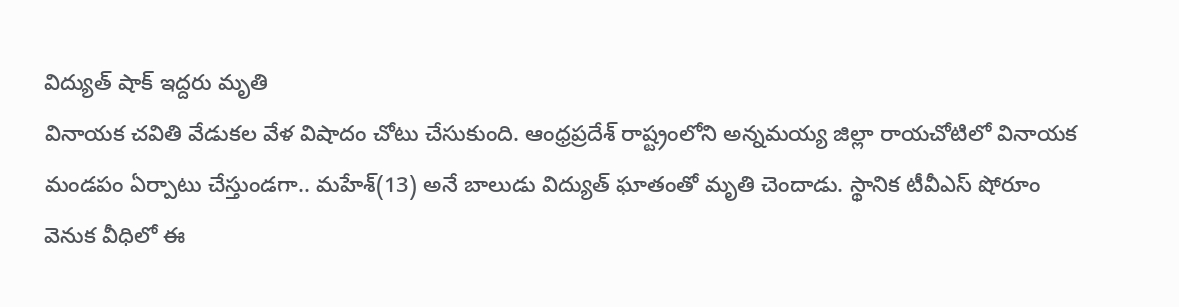విద్యుత్ షాక్ ఇద్దరు మృతి
వినాయక చవితి వేడుకల వేళ విషాదం చోటు చేసుకుంది. ఆంధ్రప్రదేశ్ రాష్ట్రంలోని అన్నమయ్య జిల్లా రాయచోటిలో వినాయక మండపం ఏర్పాటు చేస్తుండగా.. మహేశ్(13) అనే బాలుడు విద్యుత్ ఘాతంతో మృతి చెందాడు. స్థానిక టీవీఎస్ షోరూం వెనుక వీధిలో ఈ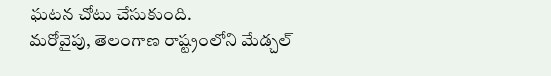ఘటన చోటు చేసుకుంది.
మరోవైపు, తెలంగాణ రాష్ట్రంలోని మేడ్చల్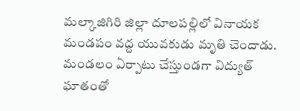మల్కాజిగిరి జిల్లా దూలపల్లిలో వినాయక మండపం వద్ద యువకుడు మృతి చెందాడు. మండలం ఏర్పాటు చేస్తుండగా విద్యుత్ ఘాతంతో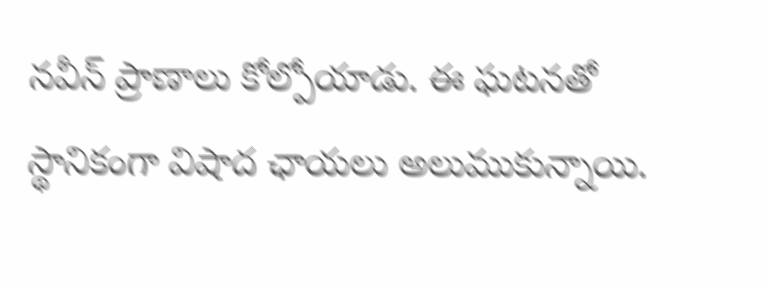నవీన్ ప్రాణాలు కోల్పోయాడు. ఈ ఘటనతో స్థానికంగా విషాద ఛాయలు అలుముకున్నాయి.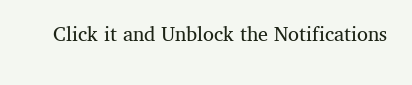Click it and Unblock the Notifications